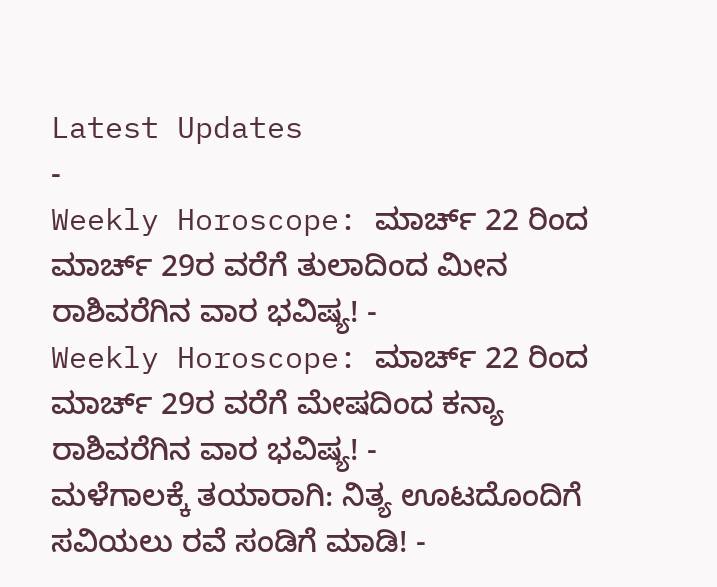Latest Updates
-
Weekly Horoscope: ಮಾರ್ಚ್ 22 ರಿಂದ ಮಾರ್ಚ್ 29ರ ವರೆಗೆ ತುಲಾದಿಂದ ಮೀನ ರಾಶಿವರೆಗಿನ ವಾರ ಭವಿಷ್ಯ! -
Weekly Horoscope: ಮಾರ್ಚ್ 22 ರಿಂದ ಮಾರ್ಚ್ 29ರ ವರೆಗೆ ಮೇಷದಿಂದ ಕನ್ಯಾ ರಾಶಿವರೆಗಿನ ವಾರ ಭವಿಷ್ಯ! -
ಮಳೆಗಾಲಕ್ಕೆ ತಯಾರಾಗಿ: ನಿತ್ಯ ಊಟದೊಂದಿಗೆ ಸವಿಯಲು ರವೆ ಸಂಡಿಗೆ ಮಾಡಿ! -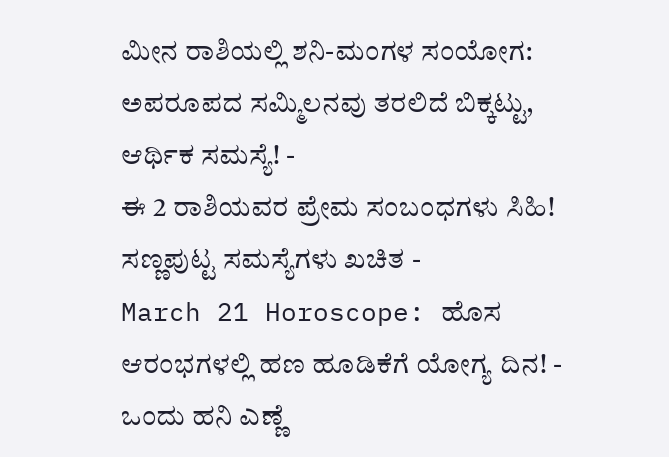ಮೀನ ರಾಶಿಯಲ್ಲಿ ಶನಿ-ಮಂಗಳ ಸಂಯೋಗ: ಅಪರೂಪದ ಸಮ್ಮಿಲನವು ತರಲಿದೆ ಬಿಕ್ಕಟ್ಟು, ಆರ್ಥಿಕ ಸಮಸ್ಯೆ! -
ಈ 2 ರಾಶಿಯವರ ಪ್ರೇಮ ಸಂಬಂಧಗಳು ಸಿಹಿ! ಸಣ್ಣಪುಟ್ಟ ಸಮಸ್ಯೆಗಳು ಖಚಿತ -
March 21 Horoscope: ಹೊಸ ಆರಂಭಗಳಲ್ಲಿ ಹಣ ಹೂಡಿಕೆಗೆ ಯೋಗ್ಯ ದಿನ! -
ಒಂದು ಹನಿ ಎಣ್ಣೆ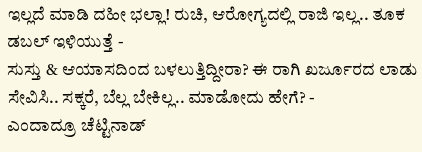ಇಲ್ಲದೆ ಮಾಡಿ ದಹೀ ಭಲ್ಲಾ! ರುಚಿ, ಆರೋಗ್ಯದಲ್ಲಿ ರಾಜಿ ಇಲ್ಲ.. ತೂಕ ಡಬಲ್ ಇಳಿಯುತ್ತೆ -
ಸುಸ್ತು & ಆಯಾಸದಿಂದ ಬಳಲುತ್ತಿದ್ದೀರಾ? ಈ ರಾಗಿ ಖರ್ಜೂರದ ಲಾಡು ಸೇವಿಸಿ.. ಸಕ್ಕರೆ, ಬೆಲ್ಲ ಬೇಕಿಲ್ಲ.. ಮಾಡೋದು ಹೇಗೆ? -
ಎಂದಾದ್ರೂ ಚೆಟ್ಟಿನಾಡ್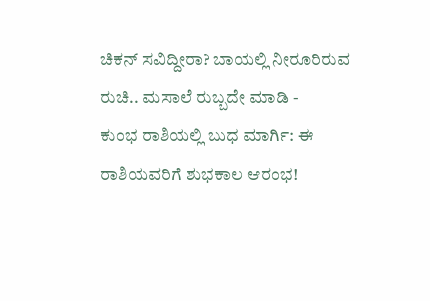ಚಿಕನ್ ಸವಿದ್ದೀರಾ? ಬಾಯಲ್ಲಿ ನೀರೂರಿರುವ ರುಚಿ.. ಮಸಾಲೆ ರುಬ್ಬದೇ ಮಾಡಿ -
ಕುಂಭ ರಾಶಿಯಲ್ಲಿ ಬುಧ ಮಾರ್ಗಿ: ಈ ರಾಶಿಯವರಿಗೆ ಶುಭಕಾಲ ಆರಂಭ!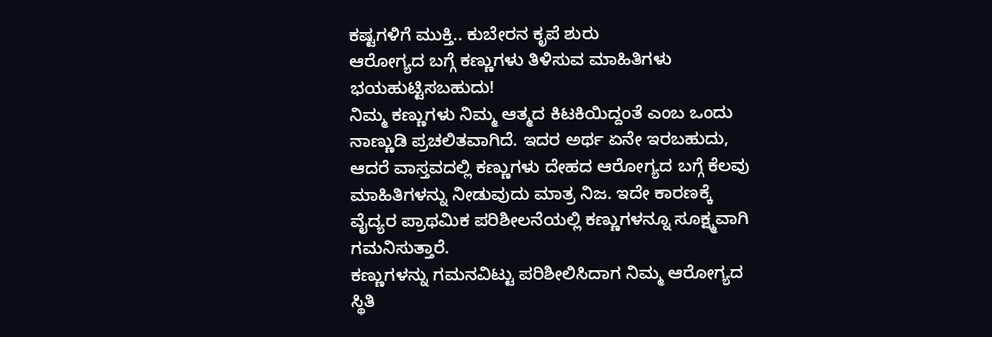ಕಷ್ಟಗಳಿಗೆ ಮುಕ್ತಿ.. ಕುಬೇರನ ಕೃಪೆ ಶುರು
ಆರೋಗ್ಯದ ಬಗ್ಗೆ ಕಣ್ಣುಗಳು ತಿಳಿಸುವ ಮಾಹಿತಿಗಳು ಭಯಹುಟ್ಟಿಸಬಹುದು!
ನಿಮ್ಮ ಕಣ್ಣುಗಳು ನಿಮ್ಮ ಆತ್ಮದ ಕಿಟಕಿಯಿದ್ದಂತೆ ಎಂಬ ಒಂದು ನಾಣ್ಣುಡಿ ಪ್ರಚಲಿತವಾಗಿದೆ. ಇದರ ಅರ್ಥ ಏನೇ ಇರಬಹುದು, ಆದರೆ ವಾಸ್ತವದಲ್ಲಿ ಕಣ್ಣುಗಳು ದೇಹದ ಆರೋಗ್ಯದ ಬಗ್ಗೆ ಕೆಲವು ಮಾಹಿತಿಗಳನ್ನು ನೀಡುವುದು ಮಾತ್ರ ನಿಜ. ಇದೇ ಕಾರಣಕ್ಕೆ ವೈದ್ಯರ ಪ್ರಾಥಮಿಕ ಪರಿಶೀಲನೆಯಲ್ಲಿ ಕಣ್ಣುಗಳನ್ನೂ ಸೂಕ್ಷ್ಮವಾಗಿ ಗಮನಿಸುತ್ತಾರೆ.
ಕಣ್ಣುಗಳನ್ನು ಗಮನವಿಟ್ಟು ಪರಿಶೀಲಿಸಿದಾಗ ನಿಮ್ಮ ಆರೋಗ್ಯದ ಸ್ಥಿತಿ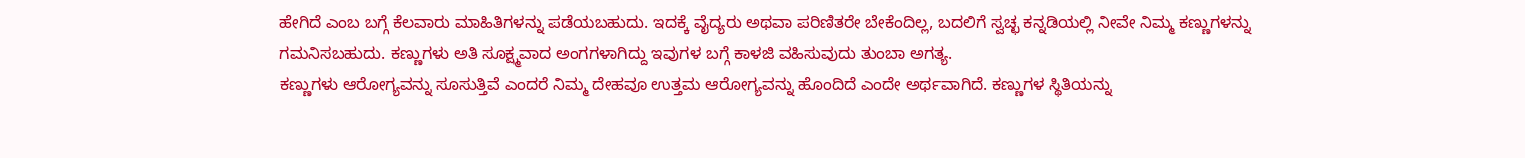ಹೇಗಿದೆ ಎಂಬ ಬಗ್ಗೆ ಕೆಲವಾರು ಮಾಹಿತಿಗಳನ್ನು ಪಡೆಯಬಹುದು. ಇದಕ್ಕೆ ವೈದ್ಯರು ಅಥವಾ ಪರಿಣಿತರೇ ಬೇಕೆಂದಿಲ್ಲ, ಬದಲಿಗೆ ಸ್ವಚ್ಛ ಕನ್ನಡಿಯಲ್ಲಿ ನೀವೇ ನಿಮ್ಮ ಕಣ್ಣುಗಳನ್ನು ಗಮನಿಸಬಹುದು. ಕಣ್ಣುಗಳು ಅತಿ ಸೂಕ್ಷ್ಮವಾದ ಅಂಗಗಳಾಗಿದ್ದು ಇವುಗಳ ಬಗ್ಗೆ ಕಾಳಜಿ ವಹಿಸುವುದು ತುಂಬಾ ಅಗತ್ಯ.
ಕಣ್ಣುಗಳು ಆರೋಗ್ಯವನ್ನು ಸೂಸುತ್ತಿವೆ ಎಂದರೆ ನಿಮ್ಮ ದೇಹವೂ ಉತ್ತಮ ಆರೋಗ್ಯವನ್ನು ಹೊಂದಿದೆ ಎಂದೇ ಅರ್ಥವಾಗಿದೆ. ಕಣ್ಣುಗಳ ಸ್ಥಿತಿಯನ್ನು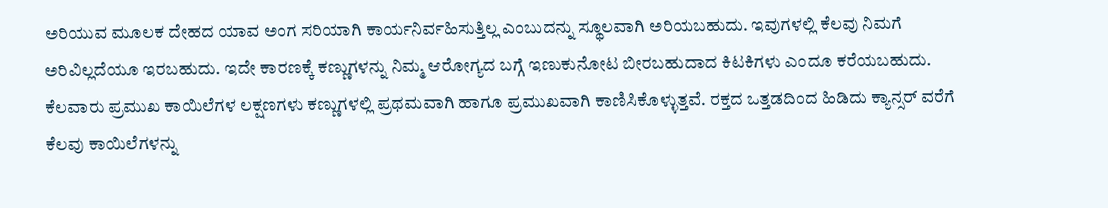ಅರಿಯುವ ಮೂಲಕ ದೇಹದ ಯಾವ ಅಂಗ ಸರಿಯಾಗಿ ಕಾರ್ಯನಿರ್ವಹಿಸುತ್ತಿಲ್ಲ ಎಂಬುದನ್ನು ಸ್ಥೂಲವಾಗಿ ಅರಿಯಬಹುದು. ಇವುಗಳಲ್ಲಿ ಕೆಲವು ನಿಮಗೆ ಅರಿವಿಲ್ಲದೆಯೂ ಇರಬಹುದು. ಇದೇ ಕಾರಣಕ್ಕೆ ಕಣ್ಣುಗಳನ್ನು ನಿಮ್ಮ ಆರೋಗ್ಯದ ಬಗ್ಗೆ ಇಣುಕುನೋಟ ಬೀರಬಹುದಾದ ಕಿಟಕಿಗಳು ಎಂದೂ ಕರೆಯಬಹುದು.
ಕೆಲವಾರು ಪ್ರಮುಖ ಕಾಯಿಲೆಗಳ ಲಕ್ಷಣಗಳು ಕಣ್ಣುಗಳಲ್ಲಿ ಪ್ರಥಮವಾಗಿ ಹಾಗೂ ಪ್ರಮುಖವಾಗಿ ಕಾಣಿಸಿಕೊಳ್ಳುತ್ತವೆ. ರಕ್ತದ ಒತ್ತಡದಿಂದ ಹಿಡಿದು ಕ್ಯಾನ್ಸರ್ ವರೆಗೆ ಕೆಲವು ಕಾಯಿಲೆಗಳನ್ನು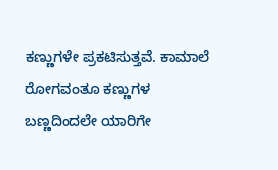ಕಣ್ಣುಗಳೇ ಪ್ರಕಟಿಸುತ್ತವೆ. ಕಾಮಾಲೆ ರೋಗವಂತೂ ಕಣ್ಣುಗಳ ಬಣ್ಣದಿಂದಲೇ ಯಾರಿಗೇ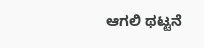ಆಗಲಿ ಥಟ್ಟನೆ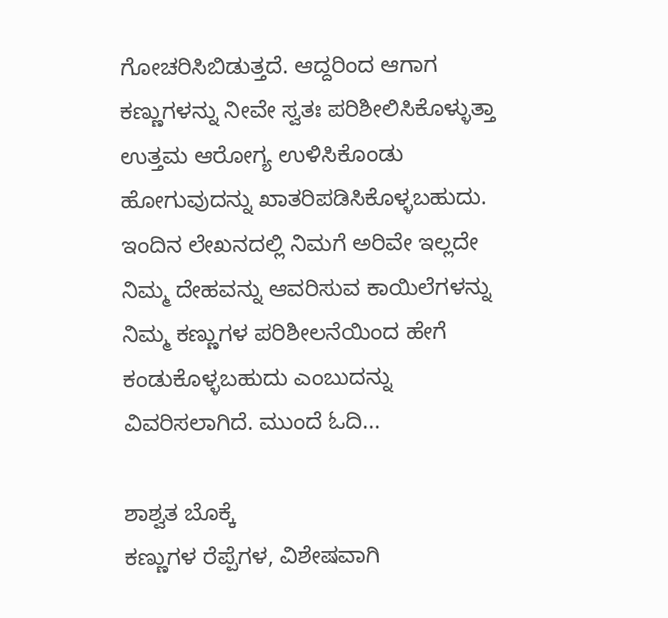ಗೋಚರಿಸಿಬಿಡುತ್ತದೆ. ಆದ್ದರಿಂದ ಆಗಾಗ ಕಣ್ಣುಗಳನ್ನು ನೀವೇ ಸ್ವತಃ ಪರಿಶೀಲಿಸಿಕೊಳ್ಳುತ್ತಾ ಉತ್ತಮ ಆರೋಗ್ಯ ಉಳಿಸಿಕೊಂಡು ಹೋಗುವುದನ್ನು ಖಾತರಿಪಡಿಸಿಕೊಳ್ಳಬಹುದು. ಇಂದಿನ ಲೇಖನದಲ್ಲಿ ನಿಮಗೆ ಅರಿವೇ ಇಲ್ಲದೇ ನಿಮ್ಮ ದೇಹವನ್ನು ಆವರಿಸುವ ಕಾಯಿಲೆಗಳನ್ನು ನಿಮ್ಮ ಕಣ್ಣುಗಳ ಪರಿಶೀಲನೆಯಿಂದ ಹೇಗೆ ಕಂಡುಕೊಳ್ಳಬಹುದು ಎಂಬುದನ್ನು ವಿವರಿಸಲಾಗಿದೆ. ಮುಂದೆ ಓದಿ...

ಶಾಶ್ವತ ಬೊಕ್ಕೆ
ಕಣ್ಣುಗಳ ರೆಪ್ಪೆಗಳ, ವಿಶೇಷವಾಗಿ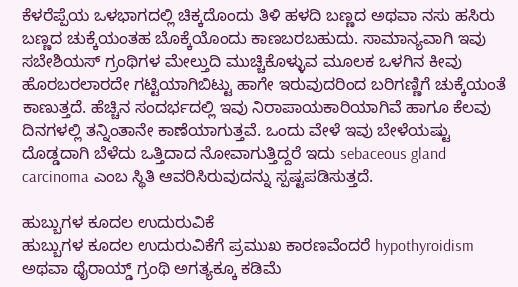ಕೆಳರೆಪ್ಪೆಯ ಒಳಭಾಗದಲ್ಲಿ ಚಿಕ್ಕದೊಂದು ತಿಳಿ ಹಳದಿ ಬಣ್ಣದ ಅಥವಾ ನಸು ಹಸಿರು ಬಣ್ಣದ ಚುಕ್ಕೆಯಂತಹ ಬೊಕ್ಕೆಯೊಂದು ಕಾಣಬರಬಹುದು. ಸಾಮಾನ್ಯವಾಗಿ ಇವು ಸಬೇಶಿಯಸ್ ಗ್ರಂಥಿಗಳ ಮೇಲ್ತುದಿ ಮುಚ್ಚಿಕೊಳ್ಳುವ ಮೂಲಕ ಒಳಗಿನ ಕೀವು ಹೊರಬರಲಾರದೇ ಗಟ್ಟಿಯಾಗಿಬಿಟ್ಟು ಹಾಗೇ ಇರುವುದರಿಂದ ಬರಿಗಣ್ಣಿಗೆ ಚುಕ್ಕೆಯಂತೆ ಕಾಣುತ್ತದೆ. ಹೆಚ್ಚಿನ ಸಂದರ್ಭದಲ್ಲಿ ಇವು ನಿರಾಪಾಯಕಾರಿಯಾಗಿವೆ ಹಾಗೂ ಕೆಲವು ದಿನಗಳಲ್ಲಿ ತನ್ನಿಂತಾನೇ ಕಾಣೆಯಾಗುತ್ತವೆ. ಒಂದು ವೇಳೆ ಇವು ಬೇಳೆಯಷ್ಟು ದೊಡ್ಡದಾಗಿ ಬೆಳೆದು ಒತ್ತಿದಾದ ನೋವಾಗುತ್ತಿದ್ದರೆ ಇದು sebaceous gland carcinoma ಎಂಬ ಸ್ಥಿತಿ ಆವರಿಸಿರುವುದನ್ನು ಸ್ಪಷ್ಟಪಡಿಸುತ್ತದೆ.

ಹುಬ್ಬುಗಳ ಕೂದಲ ಉದುರುವಿಕೆ
ಹುಬ್ಬುಗಳ ಕೂದಲ ಉದುರುವಿಕೆಗೆ ಪ್ರಮುಖ ಕಾರಣವೆಂದರೆ hypothyroidism ಅಥವಾ ಥೈರಾಯ್ಡ್ ಗ್ರಂಥಿ ಅಗತ್ಯಕ್ಕೂ ಕಡಿಮೆ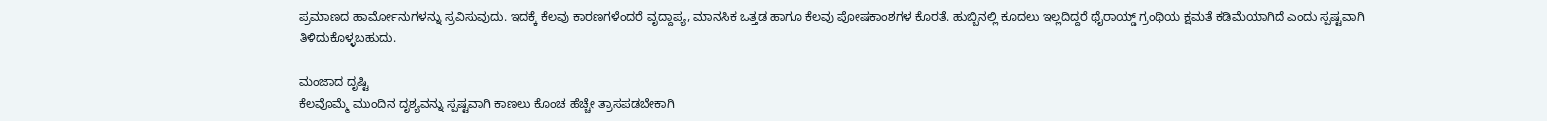ಪ್ರಮಾಣದ ಹಾರ್ಮೋನುಗಳನ್ನು ಸ್ರವಿಸುವುದು. ಇದಕ್ಕೆ ಕೆಲವು ಕಾರಣಗಳೆಂದರೆ ವೃದ್ದಾಪ್ಯ, ಮಾನಸಿಕ ಒತ್ತಡ ಹಾಗೂ ಕೆಲವು ಪೋಷಕಾಂಶಗಳ ಕೊರತೆ. ಹುಬ್ಬಿನಲ್ಲಿ ಕೂದಲು ಇಲ್ಲದಿದ್ದರೆ ಥೈರಾಯ್ಡ್ ಗ್ರಂಥಿಯ ಕ್ಷಮತೆ ಕಡಿಮೆಯಾಗಿದೆ ಎಂದು ಸ್ಪಷ್ಟವಾಗಿ ತಿಳಿದುಕೊಳ್ಳಬಹುದು.

ಮಂಜಾದ ದೃಷ್ಟಿ
ಕೆಲವೊಮ್ಮೆ ಮುಂದಿನ ದೃಶ್ಯವನ್ನು ಸ್ಪಷ್ಟವಾಗಿ ಕಾಣಲು ಕೊಂಚ ಹೆಚ್ಚೇ ತ್ರಾಸಪಡಬೇಕಾಗಿ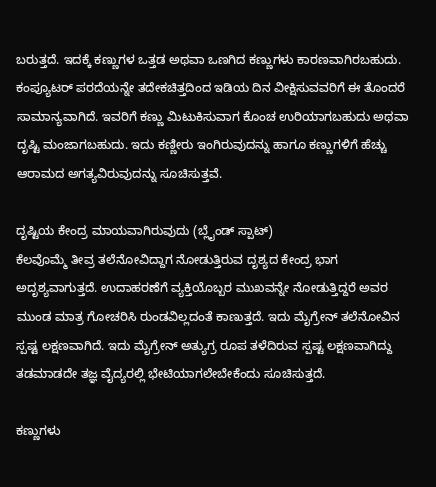ಬರುತ್ತದೆ. ಇದಕ್ಕೆ ಕಣ್ಣುಗಳ ಒತ್ತಡ ಅಥವಾ ಒಣಗಿದ ಕಣ್ಣುಗಳು ಕಾರಣವಾಗಿರಬಹುದು. ಕಂಪ್ಯೂಟರ್ ಪರದೆಯನ್ನೇ ತದೇಕಚಿತ್ತದಿಂದ ಇಡಿಯ ದಿನ ವೀಕ್ಷಿಸುವವರಿಗೆ ಈ ತೊಂದರೆ ಸಾಮಾನ್ಯವಾಗಿದೆ. ಇವರಿಗೆ ಕಣ್ಣು ಮಿಟುಕಿಸುವಾಗ ಕೊಂಚ ಉರಿಯಾಗಬಹುದು ಅಥವಾ ದೃಷ್ಟಿ ಮಂಜಾಗಬಹುದು. ಇದು ಕಣ್ಣೀರು ಇಂಗಿರುವುದನ್ನು ಹಾಗೂ ಕಣ್ಣುಗಳಿಗೆ ಹೆಚ್ಚು ಆರಾಮದ ಅಗತ್ಯವಿರುವುದನ್ನು ಸೂಚಿಸುತ್ತವೆ.

ದೃಷ್ಟಿಯ ಕೇಂದ್ರ ಮಾಯವಾಗಿರುವುದು (ಬ್ಲೈಂಡ್ ಸ್ಪಾಟ್)
ಕೆಲವೊಮ್ಮೆ ತೀವ್ರ ತಲೆನೋವಿದ್ದಾಗ ನೋಡುತ್ತಿರುವ ದೃಶ್ಯದ ಕೇಂದ್ರ ಭಾಗ ಅದೃಶ್ಯವಾಗುತ್ತದೆ. ಉದಾಹರಣೆಗೆ ವ್ಯಕ್ತಿಯೊಬ್ಬರ ಮುಖವನ್ನೇ ನೋಡುತ್ತಿದ್ದರೆ ಅವರ ಮುಂಡ ಮಾತ್ರ ಗೋಚರಿಸಿ ರುಂಡವಿಲ್ಲದಂತೆ ಕಾಣುತ್ತದೆ. ಇದು ಮೈಗ್ರೇನ್ ತಲೆನೋವಿನ ಸ್ಪಷ್ಟ ಲಕ್ಷಣವಾಗಿದೆ. ಇದು ಮೈಗ್ರೇನ್ ಅತ್ಯುಗ್ರ ರೂಪ ತಳೆದಿರುವ ಸ್ಪಷ್ಟ ಲಕ್ಷಣವಾಗಿದ್ದು ತಡಮಾಡದೇ ತಜ್ಞ ವೈದ್ಯರಲ್ಲಿ ಭೇಟಿಯಾಗಲೇಬೇಕೆಂದು ಸೂಚಿಸುತ್ತದೆ.

ಕಣ್ಣುಗಳು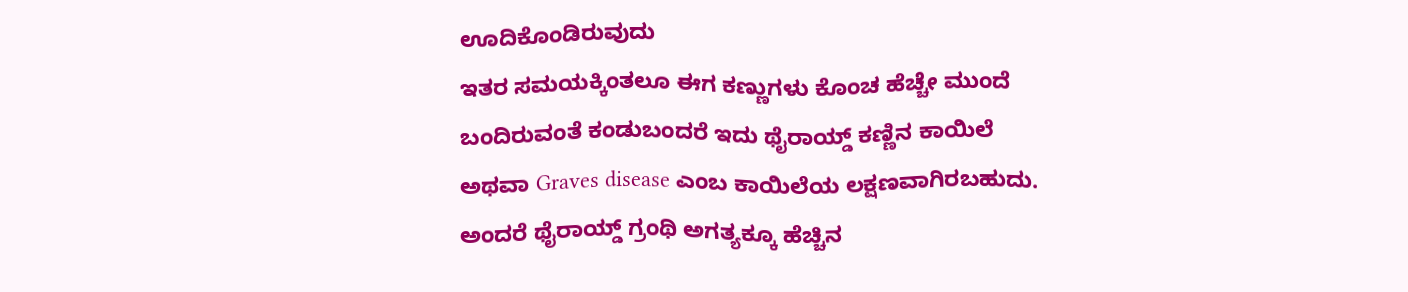ಊದಿಕೊಂಡಿರುವುದು
ಇತರ ಸಮಯಕ್ಕಿಂತಲೂ ಈಗ ಕಣ್ಣುಗಳು ಕೊಂಚ ಹೆಚ್ಚೇ ಮುಂದೆ ಬಂದಿರುವಂತೆ ಕಂಡುಬಂದರೆ ಇದು ಥೈರಾಯ್ಡ್ ಕಣ್ಣಿನ ಕಾಯಿಲೆ ಅಥವಾ Graves disease ಎಂಬ ಕಾಯಿಲೆಯ ಲಕ್ಷಣವಾಗಿರಬಹುದು. ಅಂದರೆ ಥೈರಾಯ್ಡ್ ಗ್ರಂಥಿ ಅಗತ್ಯಕ್ಕೂ ಹೆಚ್ಚಿನ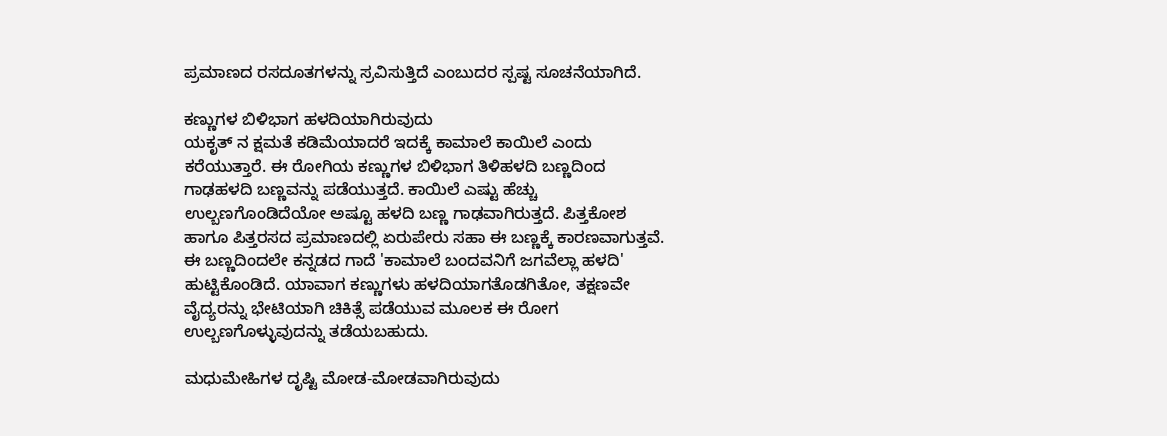ಪ್ರಮಾಣದ ರಸದೂತಗಳನ್ನು ಸ್ರವಿಸುತ್ತಿದೆ ಎಂಬುದರ ಸ್ಪಷ್ಟ ಸೂಚನೆಯಾಗಿದೆ.

ಕಣ್ಣುಗಳ ಬಿಳಿಭಾಗ ಹಳದಿಯಾಗಿರುವುದು
ಯಕೃತ್ ನ ಕ್ಷಮತೆ ಕಡಿಮೆಯಾದರೆ ಇದಕ್ಕೆ ಕಾಮಾಲೆ ಕಾಯಿಲೆ ಎಂದು ಕರೆಯುತ್ತಾರೆ. ಈ ರೋಗಿಯ ಕಣ್ಣುಗಳ ಬಿಳಿಭಾಗ ತಿಳಿಹಳದಿ ಬಣ್ಣದಿಂದ ಗಾಢಹಳದಿ ಬಣ್ಣವನ್ನು ಪಡೆಯುತ್ತದೆ. ಕಾಯಿಲೆ ಎಷ್ಟು ಹೆಚ್ಚು ಉಲ್ಬಣಗೊಂಡಿದೆಯೋ ಅಷ್ಟೂ ಹಳದಿ ಬಣ್ಣ ಗಾಢವಾಗಿರುತ್ತದೆ. ಪಿತ್ತಕೋಶ ಹಾಗೂ ಪಿತ್ತರಸದ ಪ್ರಮಾಣದಲ್ಲಿ ಏರುಪೇರು ಸಹಾ ಈ ಬಣ್ಣಕ್ಕೆ ಕಾರಣವಾಗುತ್ತವೆ. ಈ ಬಣ್ಣದಿಂದಲೇ ಕನ್ನಡದ ಗಾದೆ 'ಕಾಮಾಲೆ ಬಂದವನಿಗೆ ಜಗವೆಲ್ಲಾ ಹಳದಿ' ಹುಟ್ಟಿಕೊಂಡಿದೆ. ಯಾವಾಗ ಕಣ್ಣುಗಳು ಹಳದಿಯಾಗತೊಡಗಿತೋ, ತಕ್ಷಣವೇ ವೈದ್ಯರನ್ನು ಭೇಟಿಯಾಗಿ ಚಿಕಿತ್ಸೆ ಪಡೆಯುವ ಮೂಲಕ ಈ ರೋಗ ಉಲ್ಬಣಗೊಳ್ಳುವುದನ್ನು ತಡೆಯಬಹುದು.

ಮಧುಮೇಹಿಗಳ ದೃಷ್ಟಿ ಮೋಡ-ಮೋಡವಾಗಿರುವುದು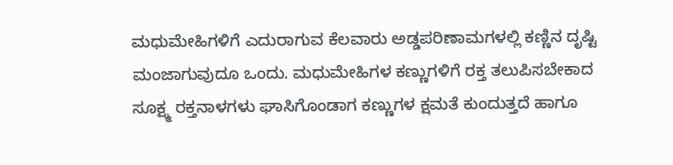ಮಧುಮೇಹಿಗಳಿಗೆ ಎದುರಾಗುವ ಕೆಲವಾರು ಅಡ್ಡಪರಿಣಾಮಗಳಲ್ಲಿ ಕಣ್ಣಿನ ದೃಷ್ಟಿ ಮಂಜಾಗುವುದೂ ಒಂದು. ಮಧುಮೇಹಿಗಳ ಕಣ್ಣುಗಳಿಗೆ ರಕ್ತ ತಲುಪಿಸಬೇಕಾದ ಸೂಕ್ಷ್ಮ ರಕ್ತನಾಳಗಳು ಘಾಸಿಗೊಂಡಾಗ ಕಣ್ಣುಗಳ ಕ್ಷಮತೆ ಕುಂದುತ್ತದೆ ಹಾಗೂ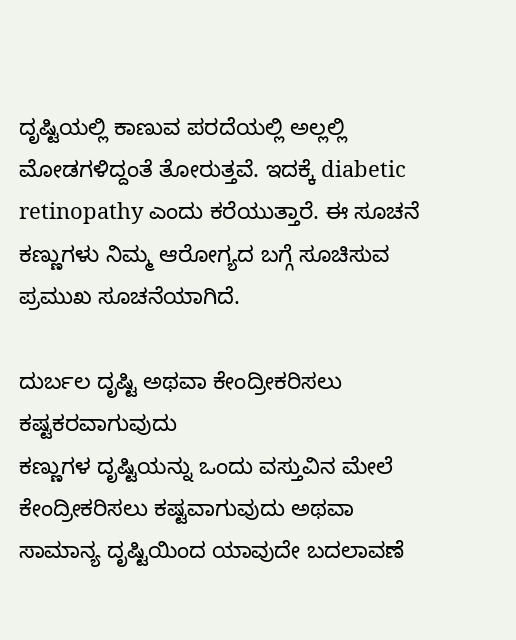ದೃಷ್ಟಿಯಲ್ಲಿ ಕಾಣುವ ಪರದೆಯಲ್ಲಿ ಅಲ್ಲಲ್ಲಿ ಮೋಡಗಳಿದ್ದಂತೆ ತೋರುತ್ತವೆ. ಇದಕ್ಕೆ diabetic retinopathy ಎಂದು ಕರೆಯುತ್ತಾರೆ. ಈ ಸೂಚನೆ ಕಣ್ಣುಗಳು ನಿಮ್ಮ ಆರೋಗ್ಯದ ಬಗ್ಗೆ ಸೂಚಿಸುವ ಪ್ರಮುಖ ಸೂಚನೆಯಾಗಿದೆ.

ದುರ್ಬಲ ದೃಷ್ಟಿ ಅಥವಾ ಕೇಂದ್ರೀಕರಿಸಲು ಕಷ್ಟಕರವಾಗುವುದು
ಕಣ್ಣುಗಳ ದೃಷ್ಟಿಯನ್ನು ಒಂದು ವಸ್ತುವಿನ ಮೇಲೆ ಕೇಂದ್ರೀಕರಿಸಲು ಕಷ್ಟವಾಗುವುದು ಅಥವಾ ಸಾಮಾನ್ಯ ದೃಷ್ಟಿಯಿಂದ ಯಾವುದೇ ಬದಲಾವಣೆ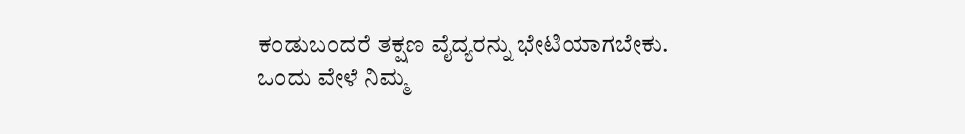ಕಂಡುಬಂದರೆ ತಕ್ಷಣ ವೈದ್ಯರನ್ನು ಭೇಟಿಯಾಗಬೇಕು. ಒಂದು ವೇಳೆ ನಿಮ್ಮ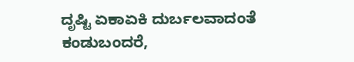ದೃಷ್ಟಿ ಏಕಾಏಕಿ ದುರ್ಬಲವಾದಂತೆ ಕಂಡುಬಂದರೆ,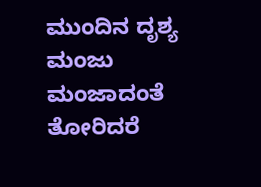ಮುಂದಿನ ದೃಶ್ಯ ಮಂಜು ಮಂಜಾದಂತೆ ತೋರಿದರೆ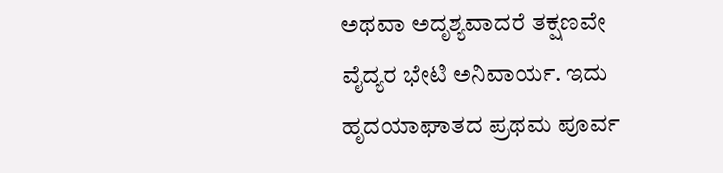ಅಥವಾ ಅದೃಶ್ಯವಾದರೆ ತಕ್ಷಣವೇ ವೈದ್ಯರ ಭೇಟಿ ಅನಿವಾರ್ಯ. ಇದು ಹೃದಯಾಘಾತದ ಪ್ರಥಮ ಪೂರ್ವ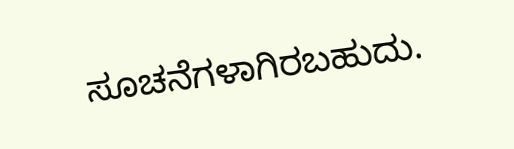ಸೂಚನೆಗಳಾಗಿರಬಹುದು.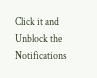Click it and Unblock the Notifications